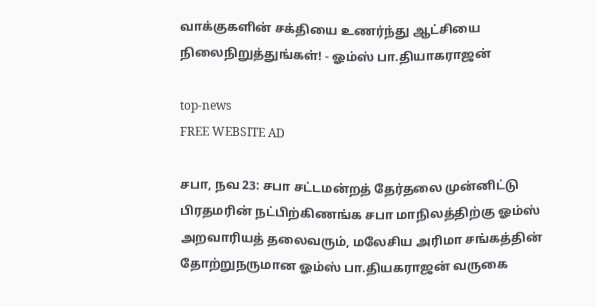வாக்குகளின் சக்தியை உணர்ந்து ஆட்சியை நிலைநிறுத்துங்கள்! - ஓம்ஸ் பா.தியாகராஜன்

top-news
FREE WEBSITE AD

சபா, நவ 23: சபா சட்டமன்றத் தேர்தலை முன்னிட்டு பிரதமரின் நட்பிற்கிணங்க சபா மாநிலத்திற்கு ஓம்ஸ் அறவாரியத் தலைவரும், மலேசிய அரிமா சங்கத்தின் தோற்றுநருமான ஓம்ஸ் பா.தியகராஜன் வருகை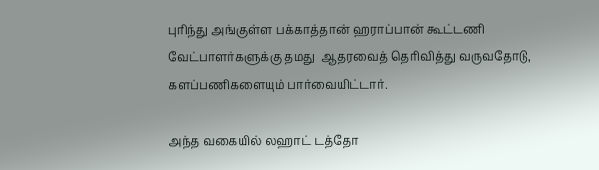புரிந்து அங்குள்ள பக்காத்தான் ஹராப்பான் கூட்டணி வேட்பாளர்களுக்கு தமது  ஆதரவைத் தெரிவித்து வருவதோடு, களப்பணிகளையும் பார்வையிட்டார்.

அந்த வகையில் லஹாட் டத்தோ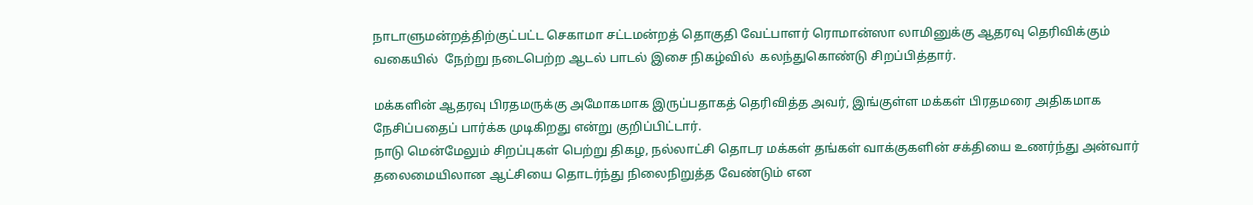நாடாளுமன்றத்திற்குட்பட்ட செகாமா சட்டமன்றத் தொகுதி வேட்பாளர் ரொமான்ஸா லாமினுக்கு ஆதரவு தெரிவிக்கும் வகையில்  நேற்று நடைபெற்ற ஆடல் பாடல் இசை நிகழ்வில்  கலந்துகொண்டு சிறப்பித்தார்.

மக்களின் ஆதரவு பிரதமருக்கு அமோகமாக இருப்பதாகத் தெரிவித்த அவர், இங்குள்ள மக்கள் பிரதமரை அதிகமாக நேசிப்பதைப் பார்க்க முடிகிறது என்று குறிப்பிட்டார்.
நாடு மென்மேலும் சிறப்புகள் பெற்று திகழ, நல்லாட்சி தொடர மக்கள் தங்கள் வாக்குகளின் சக்தியை உணர்ந்து அன்வார் தலைமையிலான ஆட்சியை தொடர்ந்து நிலைநிறுத்த வேண்டும் என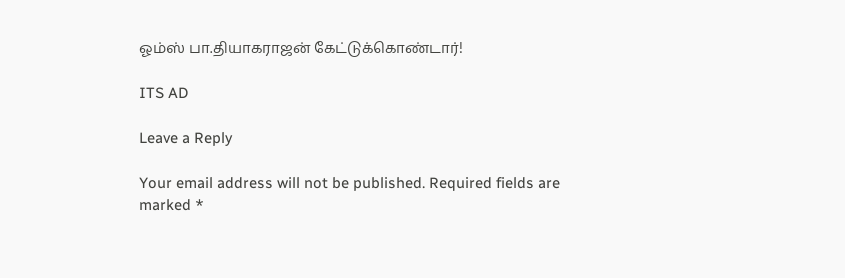ஓம்ஸ் பா.தியாகராஜன் கேட்டுக்கொண்டார்!

ITS AD

Leave a Reply

Your email address will not be published. Required fields are marked *